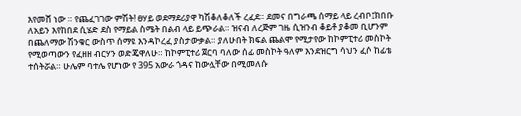እየመሸ ነው ። የጨፈገገው ምሽት! ፀሃይ ወደማደሪያዋ ካሽቆለቆለች ረፈደ። ደመና በግራጫ ሰማይ ላይ ረብቦ፤ክበቡ ለአይን እየከበደ ሲሄድ ደስ የማይል ስሜት በልብ ላይ ይጭራል። ዝናብ ለረጅም ገዜ ሲዝንብ ቆይቶ ያቆመ ቢሆንም በጨለማው ሽንቁር ውስጥ ሰማዩ እንዳኮረፈ ያስታውቃል። ያለሁበት ክፍል ጨልሞ የሚታየው ከኮምፒተሪ መስኮት የሚወጣውን የፈዘዘ ብርሃን ወድጄዋለሁ። ከኮምፒተሪ ጀርባ ባለው ሰፊ መስኮት ዓለም እንደዝርግ ሳህን ፈሶ ከፊቴ ተሰትሯል። ሁሌም ባተሌ የሆነው የ 395 አውራ ጎዳና ከውሏቸው በሚመለሱ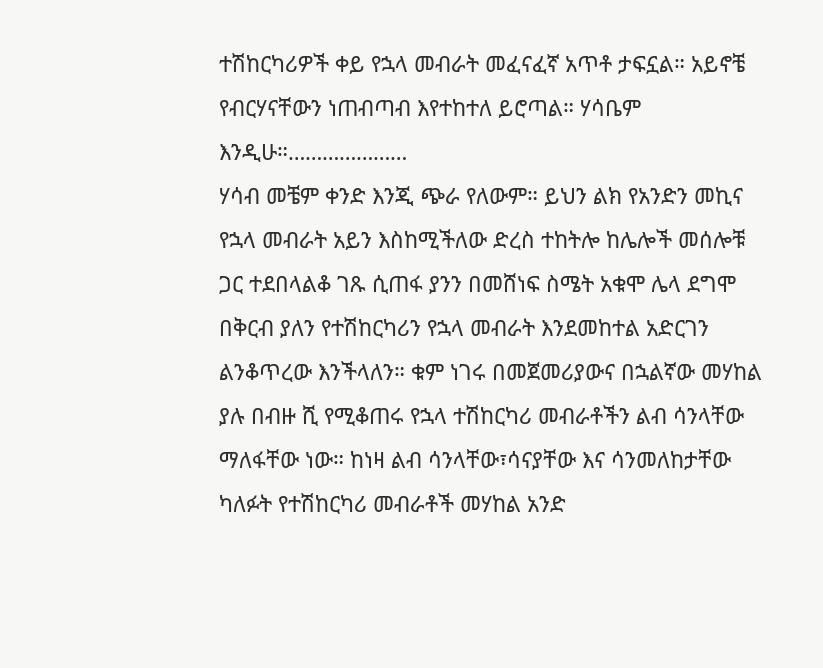ተሽከርካሪዎች ቀይ የኋላ መብራት መፈናፈኛ አጥቶ ታፍኗል። አይኖቼ የብርሃናቸውን ነጠብጣብ እየተከተለ ይሮጣል። ሃሳቤም እንዲሁ።…………………
ሃሳብ መቼም ቀንድ እንጂ ጭራ የለውም። ይህን ልክ የአንድን መኪና የኋላ መብራት አይን እስከሚችለው ድረስ ተከትሎ ከሌሎች መሰሎቹ ጋር ተደበላልቆ ገጹ ሲጠፋ ያንን በመሸነፍ ስሜት አቁሞ ሌላ ደግሞ በቅርብ ያለን የተሽከርካሪን የኋላ መብራት እንደመከተል አድርገን ልንቆጥረው እንችላለን። ቁም ነገሩ በመጀመሪያውና በኋልኛው መሃከል ያሉ በብዙ ሺ የሚቆጠሩ የኋላ ተሽከርካሪ መብራቶችን ልብ ሳንላቸው ማለፋቸው ነው። ከነዛ ልብ ሳንላቸው፣ሳናያቸው እና ሳንመለከታቸው ካለፉት የተሽከርካሪ መብራቶች መሃከል አንድ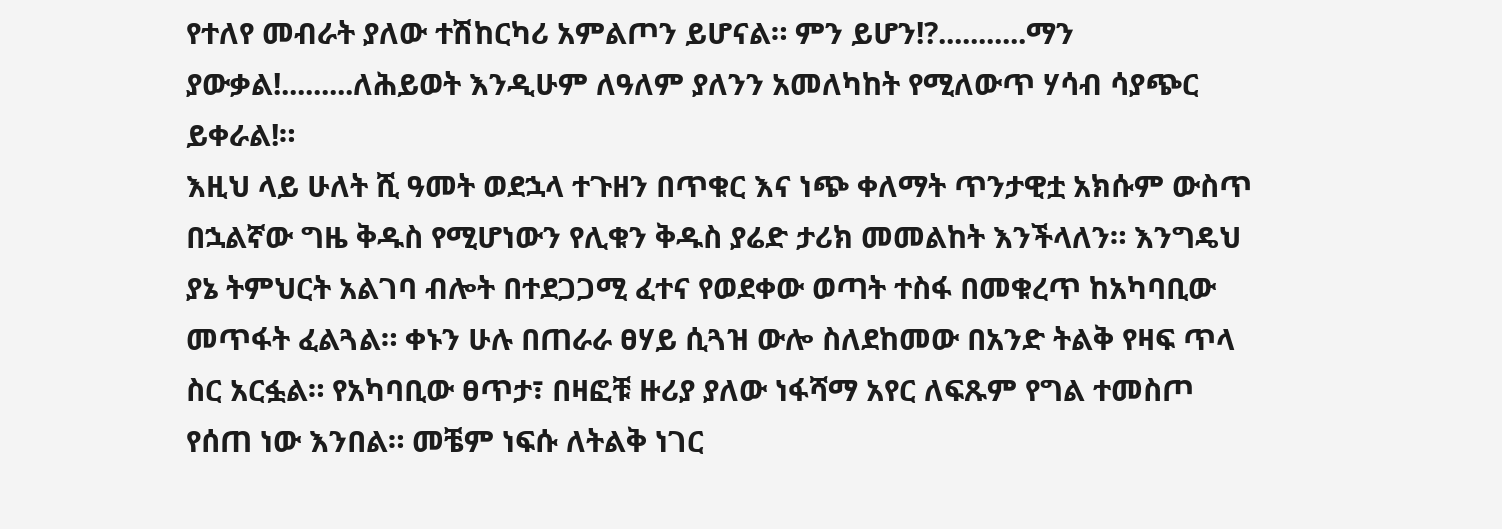የተለየ መብራት ያለው ተሽከርካሪ አምልጦን ይሆናል። ምን ይሆን!?...........ማን ያውቃል!.........ለሕይወት እንዲሁም ለዓለም ያለንን አመለካከት የሚለውጥ ሃሳብ ሳያጭር ይቀራል!።
እዚህ ላይ ሁለት ሺ ዓመት ወደኋላ ተጉዘን በጥቁር እና ነጭ ቀለማት ጥንታዊቷ አክሱም ውስጥ በኋልኛው ግዜ ቅዱስ የሚሆነውን የሊቁን ቅዱስ ያሬድ ታሪክ መመልከት እንችላለን። እንግዴህ ያኔ ትምህርት አልገባ ብሎት በተደጋጋሚ ፈተና የወደቀው ወጣት ተስፋ በመቁረጥ ከአካባቢው መጥፋት ፈልጓል። ቀኑን ሁሉ በጠራራ ፀሃይ ሲጓዝ ውሎ ስለደከመው በአንድ ትልቅ የዛፍ ጥላ ስር አርፏል። የአካባቢው ፀጥታ፣ በዛፎቹ ዙሪያ ያለው ነፋሻማ አየር ለፍጹም የግል ተመስጦ የሰጠ ነው እንበል። መቼም ነፍሱ ለትልቅ ነገር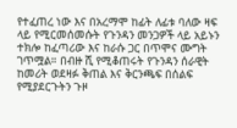የተፈጠረ ነው እና በአረማሞ ከፊት ለፊቱ ባለው ዛፍ ላይ የሚርመሰመሱት የጉንዳን መንጋዎች ላይ አይኑን ተክሎ ከፈጣሪው እና ከራሱ ጋር በጥሞና ሙግት ገጥሟል። በብዙ ሺ የሚቆጠሩት የጉንዳን ሰራዊት ከመሪት ወደዛፉ ቅጠል እና ቅርንጫፍ በሰልፍ የሚያደርጉትን ጉዞ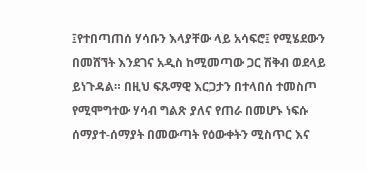፤የተበጣጠሰ ሃሳቡን እላያቸው ላይ አሳፍሮ፤ የሚሄደውን በመሸኘት እንደገና አዲስ ከሚመጣው ጋር ሽቅብ ወደላይ ይነጉዳል። በዚህ ፍጹማዊ እርጋታን በተላበሰ ተመስጦ የሚሞግተው ሃሳብ ግልጽ ያለና የጠራ በመሆኑ ነፍሱ ሰማያተ-ሰማያት በመውጣት የዕውቀትን ሚስጥር እና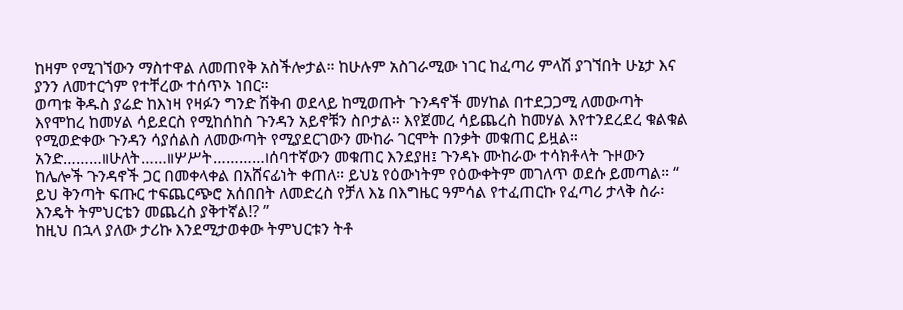ከዛም የሚገኘውን ማስተዋል ለመጠየቅ አስችሎታል። ከሁሉም አስገራሚው ነገር ከፈጣሪ ምላሽ ያገኘበት ሁኔታ እና ያንን ለመተርጎም የተቸረው ተሰጥኦ ነበር።
ወጣቱ ቅዱስ ያሬድ ከእነዛ የዛፉን ግንድ ሽቅብ ወደላይ ከሚወጡት ጉንዳኖች መሃከል በተደጋጋሚ ለመውጣት እየሞከረ ከመሃል ሳይደርስ የሚከሰከስ ጉንዳን አይኖቹን ስቦታል። እየጀመረ ሳይጨረስ ከመሃል እየተንደረደረ ቁልቁል የሚወድቀው ጉንዳን ሳያሰልስ ለመውጣት የሚያደርገውን ሙከራ ገርሞት በንቃት መቁጠር ይዟል። አንድ………॥ሁለት……॥ሦሥት…………।ሰባተኛውን መቁጠር እንደያዘ፤ ጉንዳኑ ሙከራው ተሳክቶላት ጉዞውን ከሌሎች ጉንዳኖች ጋር በመቀላቀል በአሸናፊነት ቀጠለ። ይህኔ የዕውነትም የዕውቀትም መገለጥ ወደሱ ይመጣል። “ ይህ ቅንጣት ፍጡር ተፍጨርጭሮ አሰበበት ለመድረስ የቻለ እኔ በእግዜር ዓምሳል የተፈጠርኩ የፈጣሪ ታላቅ ስራ፡ እንዴት ትምህርቴን መጨረስ ያቅተኛል!? ”
ከዚህ በኋላ ያለው ታሪኩ እንደሚታወቀው ትምህርቱን ትቶ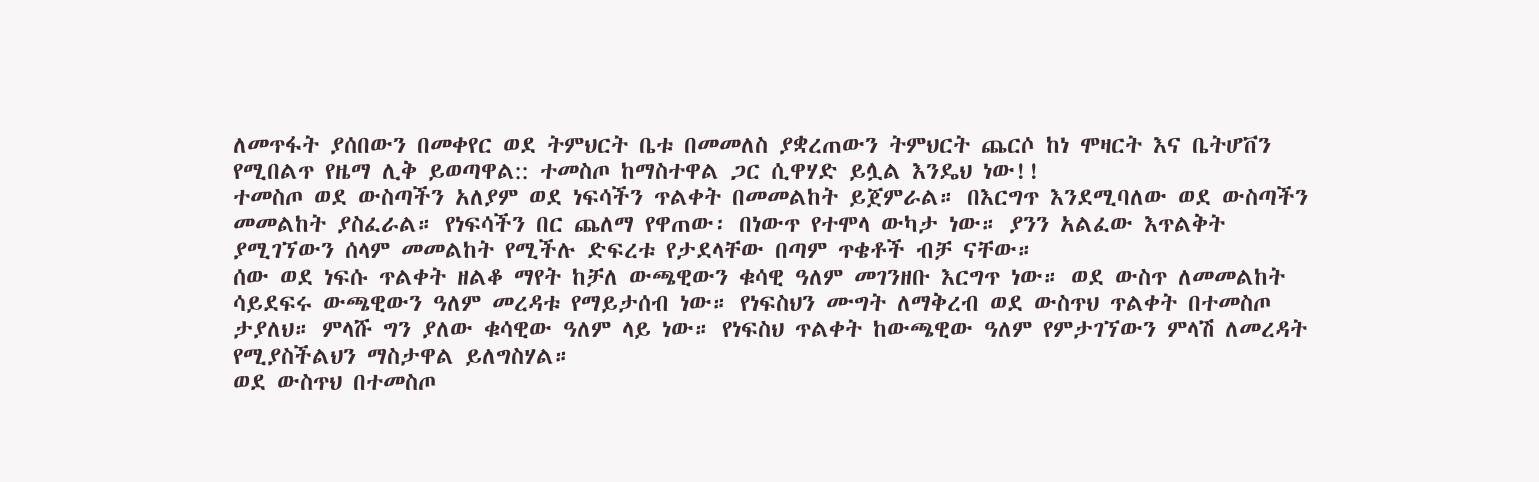ለመጥፋት ያሰበውን በመቀየር ወደ ትምህርት ቤቱ በመመለስ ያቋረጠውን ትምህርት ጨርሶ ከነ ሞዛርት እና ቤትሆቨን የሚበልጥ የዜማ ሊቅ ይወጣዋል:: ተመስጦ ከማስተዋል ጋር ሲዋሃድ ይሏል እንዴህ ነው!!
ተመስጦ ወደ ውስጣችን አለያም ወደ ነፍሳችን ጥልቀት በመመልከት ይጀምራል። በእርግጥ እንደሚባለው ወደ ውስጣችን መመልከት ያስፈራል። የነፍሳችን በር ጨለማ የዋጠው፡ በነውጥ የተሞላ ውካታ ነው። ያንን አልፈው እጥልቅት ያሚገኘውን ሰላም መመልከት የሚችሉ ድፍረቱ የታደላቸው በጣም ጥቄቶች ብቻ ናቸው።
ሰው ወደ ነፍሱ ጥልቀት ዘልቆ ማየት ከቻለ ውጫዊውን ቁሳዊ ዓለም መገንዘቡ እርግጥ ነው። ወደ ውስጥ ለመመልከት ሳይደፍሩ ውጫዊውን ዓለም መረዳቱ የማይታሰብ ነው። የነፍስህን ሙግት ለማቅረብ ወደ ውስጥህ ጥልቀት በተመስጦ ታያለህ። ምላሹ ግን ያለው ቁሳዊው ዓለም ላይ ነው። የነፍስህ ጥልቀት ከውጫዊው ዓለም የምታገኘውን ምላሽ ለመረዳት የሚያስችልህን ማስታዋል ይለግስሃል።
ወደ ውስጥህ በተመስጦ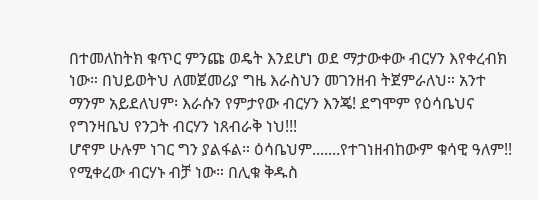በተመለከትክ ቁጥር ምንጩ ወዴት እንደሆነ ወደ ማታውቀው ብርሃን እየቀረብክ ነው። በህይወትህ ለመጀመሪያ ግዜ እራስህን መገንዘብ ትጀምራለህ። አንተ ማንም አይደለህም፡ እራሱን የምታየው ብርሃን እንጄ! ደግሞም የዕሳቤህና የግንዛቤህ የንጋት ብርሃን ነጸብራቅ ነህ!!!
ሆኖም ሁሉም ነገር ግን ያልፋል። ዕሳቤህም᎐᎐᎐᎐᎐᎐᎐የተገነዘብከውም ቁሳዊ ዓለም!! የሚቀረው ብርሃኑ ብቻ ነው። በሊቁ ቅዱስ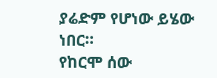ያሬድም የሆነው ይሄው ነበር።
የከርሞ ሰው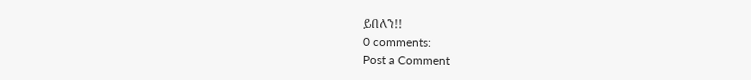ይበለን!!
0 comments:
Post a Comment